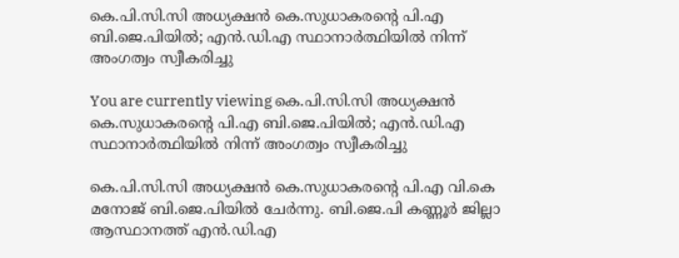കെ.പി.സി.സി അധ്യക്ഷൻ കെ.സുധാകരൻ്റെ പി.എ ബി.ജെ.പിയിൽ; എൻ.ഡി.എ സ്ഥാനാർത്ഥിയിൽ നിന്ന് അംഗത്വം സ്വീകരിച്ചു

You are currently viewing കെ.പി.സി.സി അധ്യക്ഷൻ കെ.സുധാകരൻ്റെ പി.എ ബി.ജെ.പിയിൽ; എൻ.ഡി.എ സ്ഥാനാർത്ഥിയിൽ നിന്ന് അംഗത്വം സ്വീകരിച്ചു

കെ.പി.സി.സി അധ്യക്ഷൻ കെ.സുധാകരൻ്റെ പി.എ വി.കെ മനോജ് ബി.ജെ.പിയിൽ ചേര്‍ന്നു. ബി.ജെ.പി കണ്ണൂര്‍ ജില്ലാ ആസ്ഥാനത്ത് എൻ.ഡി.എ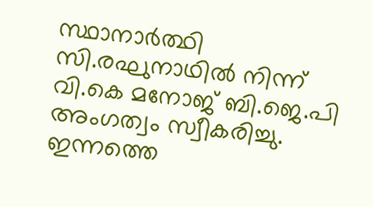സ്ഥാനാർത്ഥി സി.രഘുനാഥിൽ നിന്ന് വി.കെ മനോജ് ബി.ജെ.പി അംഗത്വം സ്വീകരിച്ചു. ഇന്നത്തെ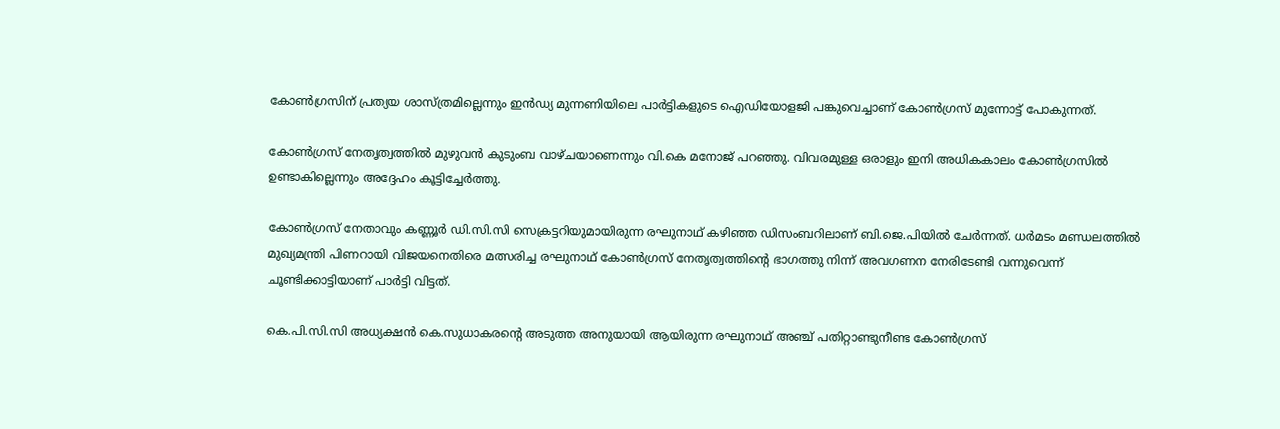കോണ്‍ഗ്രസിന് പ്രത്യയ ശാസ്ത്രമില്ലെന്നും ഇൻഡ്യ മുന്നണിയിലെ പാര്‍ട്ടികളുടെ ഐഡിയോളജി പങ്കുവെച്ചാണ് കോണ്‍ഗ്രസ് മുന്നോട്ട് പോകുന്നത്.

കോണ്‍ഗ്രസ് നേതൃത്വത്തില്‍ മുഴുവന്‍ കുടുംബ വാഴ്‌ചയാണെന്നും വി.കെ മനോജ് പറഞ്ഞു. വിവരമുള്ള ഒരാളും ഇനി അധികകാലം കോണ്‍ഗ്രസിൽ ഉണ്ടാകില്ലെന്നും അദ്ദേഹം കൂട്ടിച്ചേര്‍ത്തു.

കോൺഗ്രസ് നേതാവും കണ്ണൂർ ഡി.സി.സി സെക്രട്ടറിയുമായിരുന്ന രഘുനാഥ് കഴിഞ്ഞ ഡിസംബറിലാണ് ബി.ജെ.പിയിൽ ചേർന്നത്. ധർമടം മണ്ഡലത്തിൽ മുഖ്യമന്ത്രി പിണറായി വിജയനെതിരെ മത്സരിച്ച രഘുനാഥ് കോൺഗ്രസ് നേതൃത്വത്തിൻ്റെ ഭാഗത്തു നിന്ന് അവഗണന നേരിടേണ്ടി വന്നുവെന്ന് ചൂണ്ടിക്കാട്ടിയാണ് പാർട്ടി വിട്ടത്.

കെ.പി.സി.സി അധ്യക്ഷൻ കെ.സുധാകരൻ്റെ അടുത്ത അനുയായി ആയിരുന്ന രഘുനാഥ് അഞ്ച് പതിറ്റാണ്ടുനീണ്ട കോൺഗ്രസ്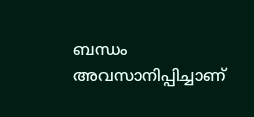ബന്ധം അവസാനിപ്പിച്ചാണ്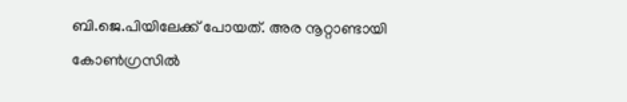ബി.ജെ.പിയിലേക്ക് പോയത്. അര നൂറ്റാണ്ടായി കോൺഗ്രസിൽ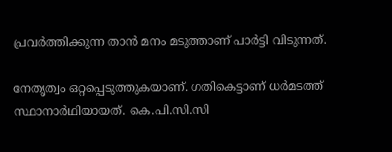പ്രവർത്തിക്കുന്ന താൻ മനം മടുത്താണ് പാർട്ടി വിടുന്നത്.

നേതൃത്വം ഒറ്റപ്പെടുത്തുകയാണ്. ഗതികെട്ടാണ് ധർമടത്ത് സ്ഥാനാർഥിയായത്. കെ.പി.സി.സി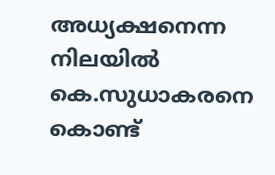അധ്യക്ഷനെന്ന നിലയിൽ കെ.സുധാകരനെ കൊണ്ട്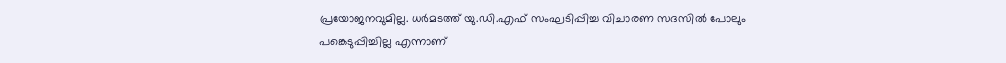പ്രയോജനവുമില്ല. ധർമടത്ത് യു.ഡി.എഫ് സംഘടിപ്പിച്ച വിചാരണ സദസിൽ പോലും പങ്കെടുപ്പിച്ചില്ല എന്നാണ്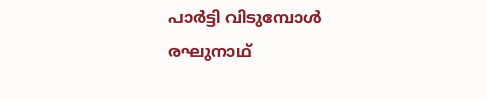പാർട്ടി വിടുമ്പോൾ രഘുനാഥ്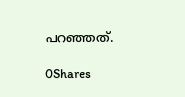പറഞ്ഞത്.

0Shares